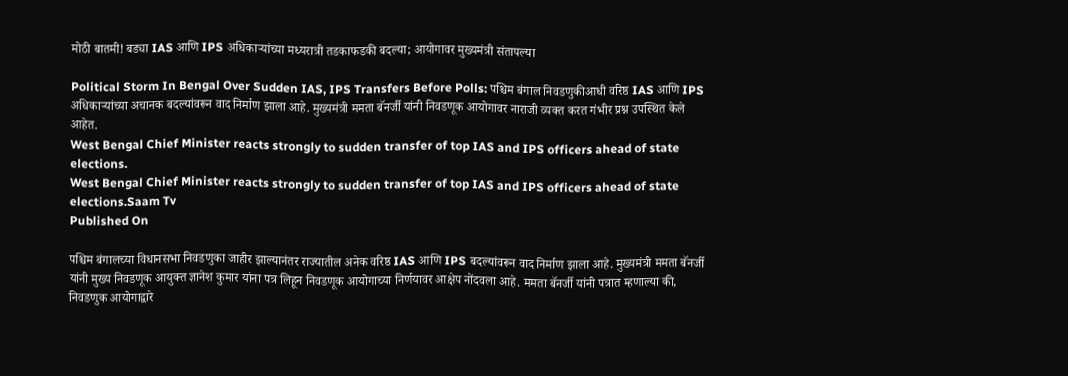मोठी बातमी! बड्या IAS आणि IPS अधिकाऱ्यांच्या मध्यरात्री तडकाफडकी बदल्या; आयोगावर मुख्यमंत्री संतापल्या

Political Storm In Bengal Over Sudden IAS, IPS Transfers Before Polls: पश्चिम बंगाल निवडणुकीआधी वरिष्ठ IAS आणि IPS अधिकाऱ्यांच्या अचानक बदल्यांवरून वाद निर्माण झाला आहे. मुख्यमंत्री ममता बॅनर्जी यांनी निवडणूक आयोगावर नाराजी व्यक्त करत गंभीर प्रश्न उपस्थित केले आहेत.
West Bengal Chief Minister reacts strongly to sudden transfer of top IAS and IPS officers ahead of state elections.
West Bengal Chief Minister reacts strongly to sudden transfer of top IAS and IPS officers ahead of state elections.Saam Tv
Published On

पश्चिम बंगालच्या विधानसभा निवडणुका जाहीर झाल्यानंतर राज्यातील अनेक वरिष्ठ IAS आणि IPS बदल्यांवरून वाद निर्माण झाला आहे. मुख्यमंत्री ममता बॅनर्जी यांनी मुख्य निवडणूक आयुक्त ज्ञानेश कुमार यांना पत्र लिहून निवडणूक आयोगाच्या निर्णयावर आक्षेप नोंदवला आहे. ममता बॅनर्जी यांनी पत्रात म्हणाल्या की, निवडणुक आयोगाद्वारे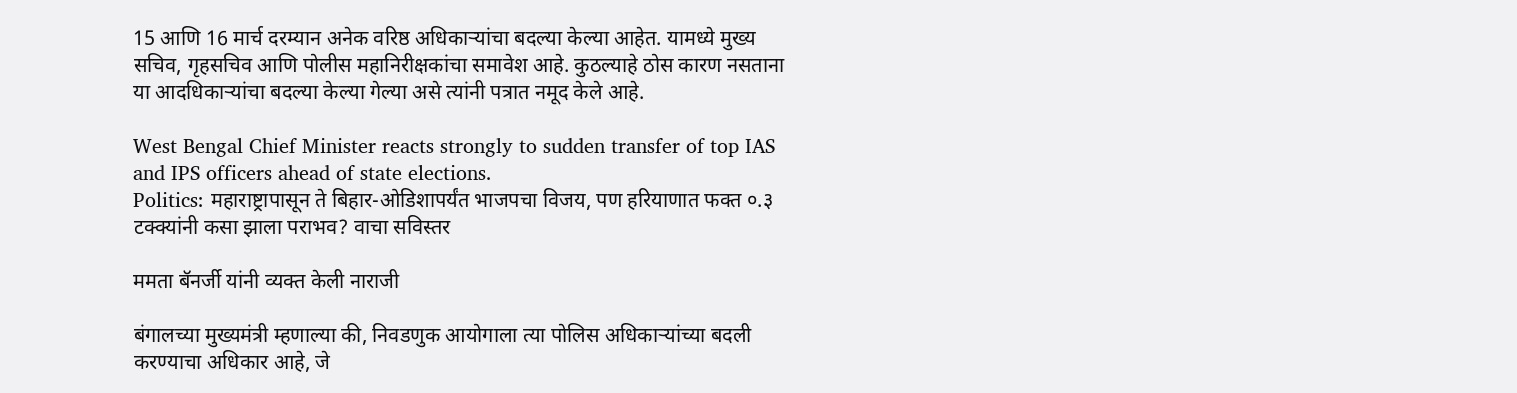15 आणि 16 मार्च दरम्यान अनेक वरिष्ठ अधिकाऱ्यांचा बदल्या केल्या आहेत. यामध्ये मुख्य सचिव, गृहसचिव आणि पोलीस महानिरीक्षकांचा समावेश आहे. कुठल्याहे ठोस कारण नसताना या आदधिकाऱ्यांचा बदल्या केल्या गेल्या असे त्यांनी पत्रात नमूद केले आहे.

West Bengal Chief Minister reacts strongly to sudden transfer of top IAS and IPS officers ahead of state elections.
Politics: महाराष्ट्रापासून ते बिहार-ओडिशापर्यंत भाजपचा विजय, पण हरियाणात फक्त ०.३ टक्क्यांनी कसा झाला पराभव? वाचा सविस्तर

ममता बॅनर्जी यांनी व्यक्त केली नाराजी

बंगालच्या मुख्यमंत्री म्हणाल्या की, निवडणुक आयोगाला त्या पोलिस अधिकाऱ्यांच्या बदली करण्याचा अधिकार आहे, जे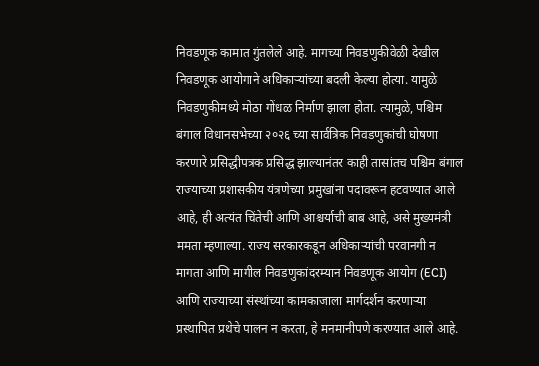निवडणूक कामात गुंतलेले आहे. मागच्या निवडणुकीवेळी देखील निवडणूक आयोगाने अधिकाऱ्यांच्या बदली केल्या होत्या. यामुळे निवडणुकीमध्ये मोठा गोंधळ निर्माण झाला होता. त्यामुळे, पश्चिम बंगाल विधानसभेच्या २०२६ च्या सार्वत्रिक निवडणुकांची घोषणा करणारे प्रसिद्धीपत्रक प्रसिद्ध झाल्यानंतर काही तासांतच पश्चिम बंगाल राज्याच्या प्रशासकीय यंत्रणेच्या प्रमुखांना पदावरून हटवण्यात आले आहे, ही अत्यंत चिंतेची आणि आश्चर्याची बाब आहे, असे मुख्यमंत्री ममता म्हणाल्या. राज्य सरकारकडून अधिकाऱ्यांची परवानगी न मागता आणि मागील निवडणुकांदरम्यान निवडणूक आयोग (ECI) आणि राज्याच्या संस्थांच्या कामकाजाला मार्गदर्शन करणाऱ्या प्रस्थापित प्रथेचे पालन न करता, हे मनमानीपणे करण्यात आले आहे.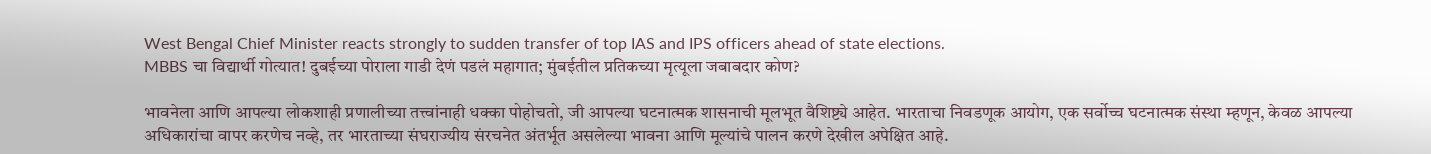West Bengal Chief Minister reacts strongly to sudden transfer of top IAS and IPS officers ahead of state elections.
MBBS चा विद्यार्थी गोत्यात! दुबईच्या पोराला गाडी देणं पडलं महागात; मुंबईतील प्रतिकच्या मृत्यूला जबाबदार कोण?

भावनेला आणि आपल्या लोकशाही प्रणालीच्या तत्त्वांनाही धक्का पोहोचतो, जी आपल्या घटनात्मक शासनाची मूलभूत वैशिष्ट्ये आहेत. भारताचा निवडणूक आयोग, एक सर्वोच्च घटनात्मक संस्था म्हणून, केवळ आपल्या अधिकारांचा वापर करणेच नव्हे, तर भारताच्या संघराज्यीय संरचनेत अंतर्भूत असलेल्या भावना आणि मूल्यांचे पालन करणे देखील अपेक्षित आहे.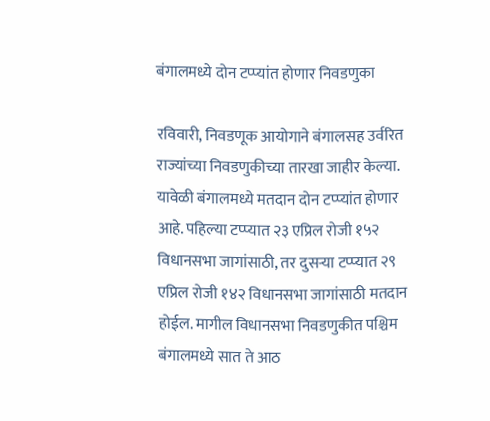बंगालमध्ये दोन टप्प्यांत होणार निवडणुका

रविवारी, निवडणूक आयोगाने बंगालसह उर्वरित राज्यांच्या निवडणुकीच्या तारखा जाहीर केल्या. यावेळी बंगालमध्ये मतदान दोन टप्प्यांत होणार आहे. पहिल्या टप्प्यात २३ एप्रिल रोजी १५२ विधानसभा जागांसाठी, तर दुसऱ्या टप्प्यात २९ एप्रिल रोजी १४२ विधानसभा जागांसाठी मतदान होईल. मागील विधानसभा निवडणुकीत पश्चिम बंगालमध्ये सात ते आठ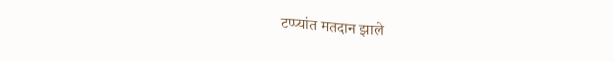टप्प्यांत मतदान झाले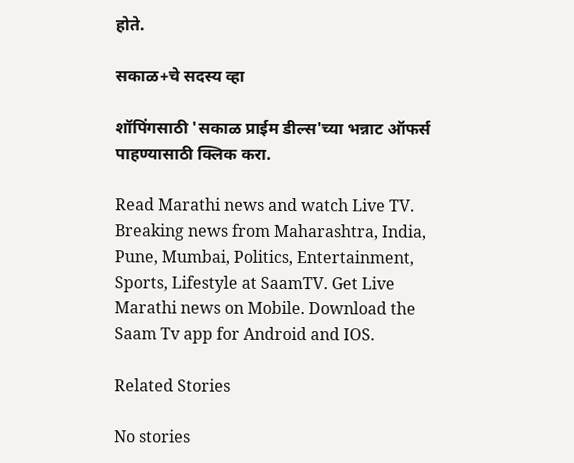होते.

सकाळ+चे सदस्य व्हा

शॉपिंगसाठी 'सकाळ प्राईम डील्स'च्या भन्नाट ऑफर्स पाहण्यासाठी क्लिक करा.

Read Marathi news and watch Live TV. Breaking news from Maharashtra, India, Pune, Mumbai, Politics, Entertainment, Sports, Lifestyle at SaamTV. Get Live Marathi news on Mobile. Download the Saam Tv app for Android and IOS.

Related Stories

No stories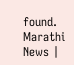found.
Marathi News |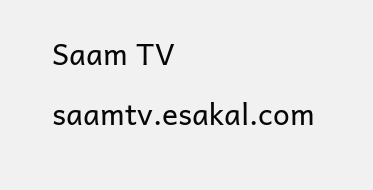Saam TV
saamtv.esakal.com